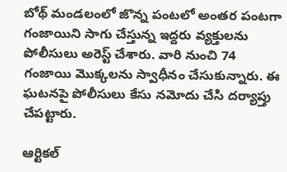బోథ్ మండలంలో జొన్న పంటలో అంతర పంటగా గంజాయిని సాగు చేస్తున్న ఇద్దరు వ్యక్తులను పోలీసులు అరెస్ట్ చేశారు. వారి నుంచి 74 గంజాయి మొక్కలను స్వాధీనం చేసుకున్నారు. ఈ ఘటనపై పోలీసులు కేసు నమోదు చేసి దర్యాప్తు చేపట్టారు.

ఆర్టికల్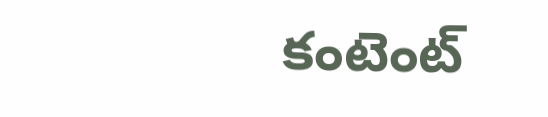కంటెంట్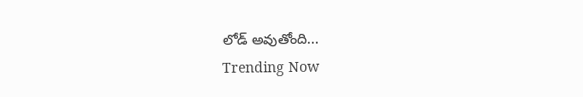లోడ్ అవుతోంది...
Trending Now